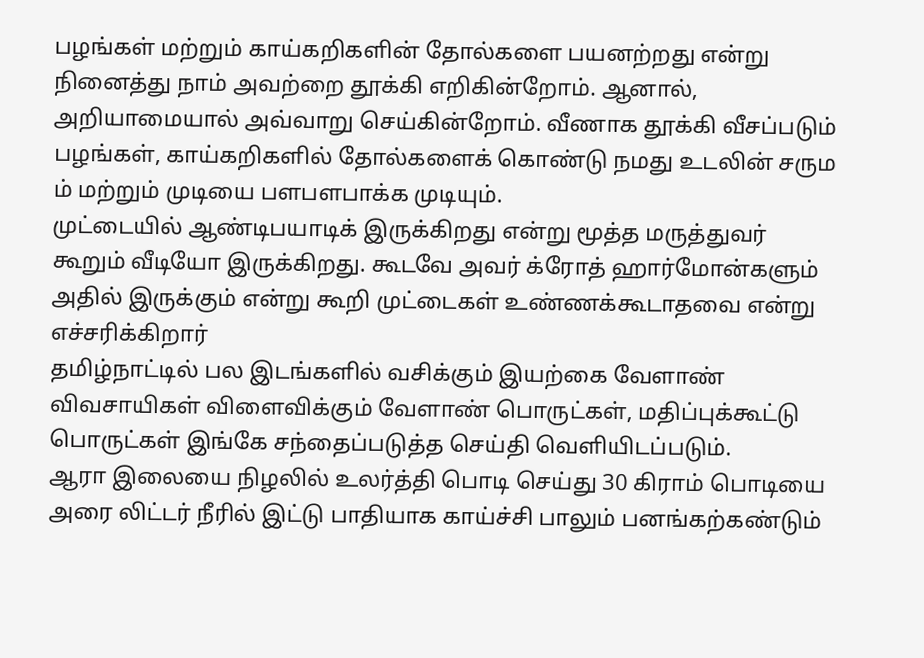பழங்கள் மற்றும் காய்கறிகளின் தோல்களை பயனற்றது என்று நினைத்து நாம் அவற்றை தூக்கி எறிகின்றோம். ஆனால், அறியாமையால் அவ்வாறு செய்கின்றோம். வீணாக தூக்கி வீசப்படும் பழங்கள், காய்கறிகளில் தோல்களைக் கொண்டு நமது உடலின் சரும ம் மற்றும் முடியை பளபளபாக்க முடியும்.
முட்டையில் ஆண்டிபயாடிக் இருக்கிறது என்று மூத்த மருத்துவர் கூறும் வீடியோ இருக்கிறது. கூடவே அவர் க்ரோத் ஹார்மோன்களும் அதில் இருக்கும் என்று கூறி முட்டைகள் உண்ணக்கூடாதவை என்று எச்சரிக்கிறார்
தமிழ்நாட்டில் பல இடங்களில் வசிக்கும் இயற்கை வேளாண் விவசாயிகள் விளைவிக்கும் வேளாண் பொருட்கள், மதிப்புக்கூட்டு பொருட்கள் இங்கே சந்தைப்படுத்த செய்தி வெளியிடப்படும்.
ஆரா இலையை நிழலில் உலர்த்தி பொடி செய்து 30 கிராம் பொடியை அரை லிட்டர் நீரில் இட்டு பாதியாக காய்ச்சி பாலும் பனங்கற்கண்டும்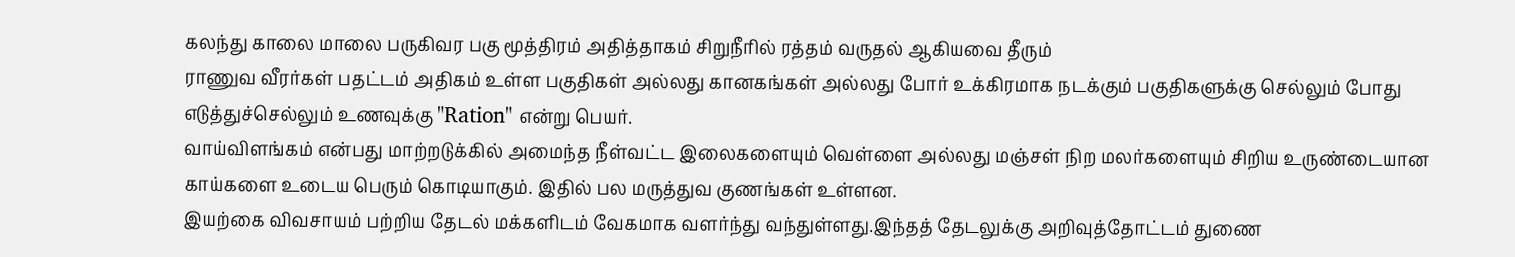கலந்து காலை மாலை பருகிவர பகு மூத்திரம் அதித்தாகம் சிறுநீரில் ரத்தம் வருதல் ஆகியவை தீரும்
ராணுவ வீரர்கள் பதட்டம் அதிகம் உள்ள பகுதிகள் அல்லது கானகங்கள் அல்லது போர் உக்கிரமாக நடக்கும் பகுதிகளுக்கு செல்லும் போது எடுத்துச்செல்லும் உணவுக்கு "Ration" என்று பெயர்.
வாய்விளங்கம் என்பது மாற்றடுக்கில் அமைந்த நீள்வட்ட இலைகளையும் வெள்ளை அல்லது மஞ்சள் நிற மலர்களையும் சிறிய உருண்டையான காய்களை உடைய பெரும் கொடியாகும். இதில் பல மருத்துவ குணங்கள் உள்ளன.
இயற்கை விவசாயம் பற்றிய தேடல் மக்களிடம் வேகமாக வளர்ந்து வந்துள்ளது.இந்தத் தேடலுக்கு அறிவுத்தோட்டம் துணை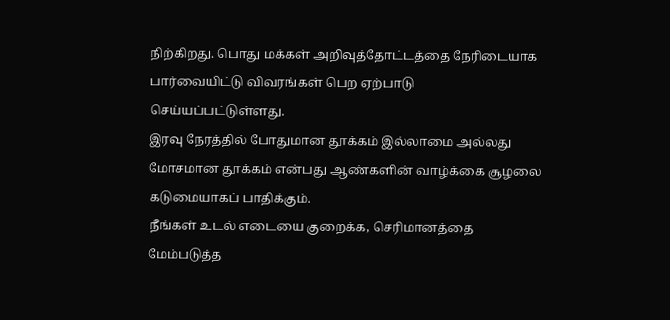நிற்கிறது. பொது மக்கள் அறிவுத்தோட்டத்தை நேரிடையாக பார்வையிட்டு விவரங்கள் பெற ஏற்பாடு செய்யப்பட்டுள்ளது.
இரவு நேரத்தில் போதுமான தூக்கம் இல்லாமை அல்லது மோசமான தூக்கம் என்பது ஆண்களின் வாழ்க்கை சூழலை கடுமையாகப் பாதிக்கும்.
நீங்கள் உடல் எடையை குறைக்க, செரிமானத்தை மேம்படுத்த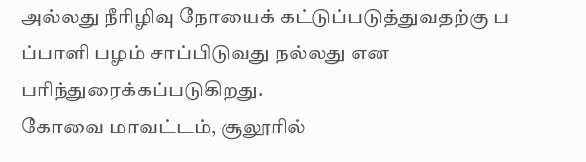அல்லது நீரிழிவு நோயைக் கட்டுப்படுத்துவதற்கு ப ப்பாளி பழம் சாப்பிடுவது நல்லது என பரிந்துரைக்கப்படுகிறது.
கோவை மாவட்டம், சூலூரில்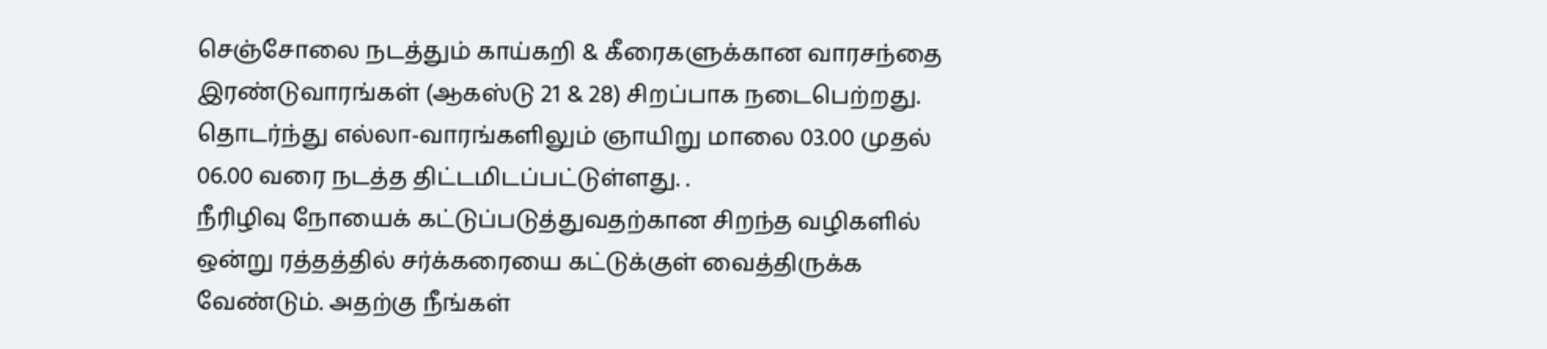செஞ்சோலை நடத்தும் காய்கறி & கீரைகளுக்கான வாரசந்தை இரண்டுவாரங்கள் (ஆகஸ்டு 21 & 28) சிறப்பாக நடைபெற்றது. தொடர்ந்து எல்லா-வாரங்களிலும் ஞாயிறு மாலை 03.00 முதல் 06.00 வரை நடத்த திட்டமிடப்பட்டுள்ளது. .
நீரிழிவு நோயைக் கட்டுப்படுத்துவதற்கான சிறந்த வழிகளில் ஒன்று ரத்தத்தில் சர்க்கரையை கட்டுக்குள் வைத்திருக்க வேண்டும். அதற்கு நீங்கள்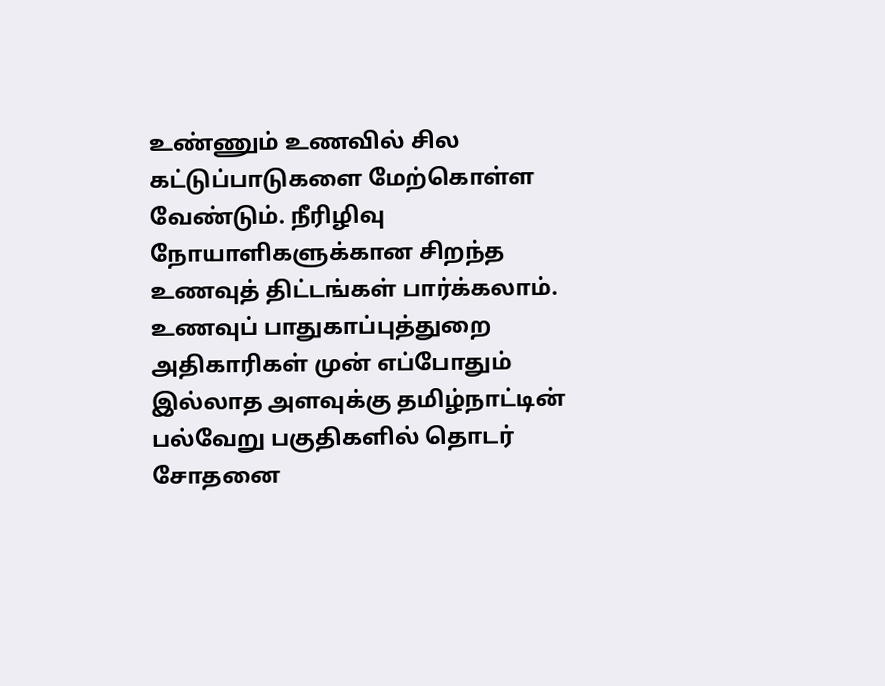உண்ணும் உணவில் சில கட்டுப்பாடுகளை மேற்கொள்ள வேண்டும். நீரிழிவு நோயாளிகளுக்கான சிறந்த உணவுத் திட்டங்கள் பார்க்கலாம்.
உணவுப் பாதுகாப்புத்துறை அதிகாரிகள் முன் எப்போதும் இல்லாத அளவுக்கு தமிழ்நாட்டின் பல்வேறு பகுதிகளில் தொடர் சோதனை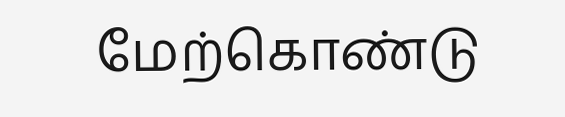மேற்கொண்டு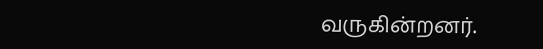வருகின்றனர்.